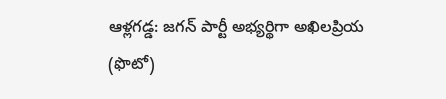ఆళ్లగడ్డ: జగన్ పార్టీ అభ్యర్థిగా అఖిలప్రియ (ఫొటో)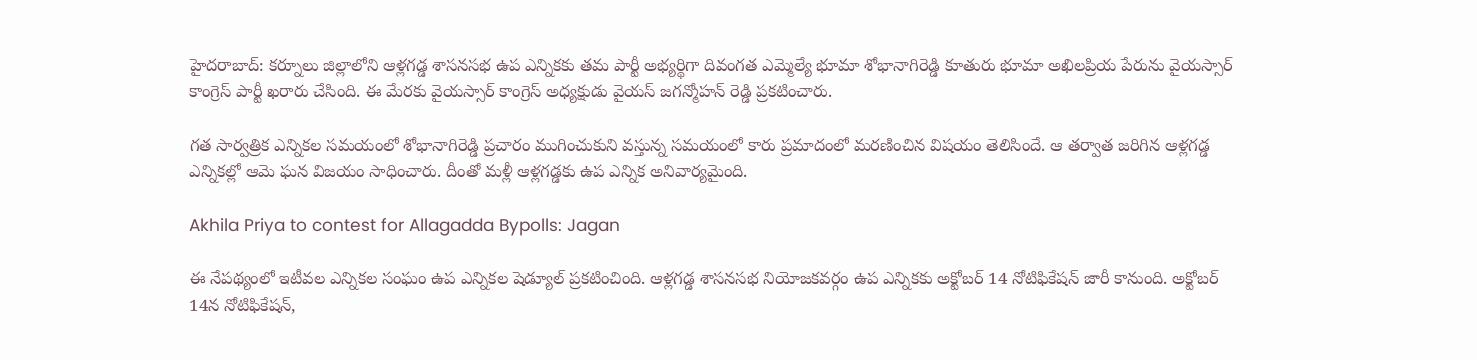హైదరాబాద్: కర్నూలు జిల్లాలోని ఆళ్లగడ్డ శాసనసభ ఉప ఎన్నికకు తమ పార్టీ అభ్యర్థిగా దివంగత ఎమ్మెల్యే భూమా శోభానాగిరెడ్డి కూతురు భూమా అఖిలప్రియ పేరును వైయస్సార్ కాంగ్రెస్ పార్టీ ఖరారు చేసింది. ఈ మేరకు వైయస్సార్ కాంగ్రెస్ అధ్యక్షుడు వైయస్ జగన్మోహన్ రెడ్డి ప్రకటించారు.

గత సార్వత్రిక ఎన్నికల సమయంలో శోభానాగిరెడ్డి ప్రచారం ముగించుకుని వస్తున్న సమయంలో కారు ప్రమాదంలో మరణించిన విషయం తెలిసిందే. ఆ తర్వాత జరిగిన ఆళ్లగడ్డ ఎన్నికల్లో ఆమె ఘన విజయం సాధించారు. దీంతో మళ్లీ ఆళ్లగడ్డకు ఉప ఎన్నిక అనివార్యమైంది.

Akhila Priya to contest for Allagadda Bypolls: Jagan

ఈ నేపథ్యంలో ఇటీవల ఎన్నికల సంఘం ఉప ఎన్నికల షెడ్యూల్ ప్రకటించింది. ఆళ్లగడ్డ శాసనసభ నియోజకవర్గం ఉప ఎన్నికకు అక్టోబర్ 14 నోటిఫికేషన్ జారీ కానుంది. అక్టోబర్ 14న నోటిఫికేషన్,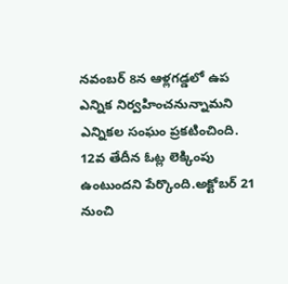నవంబర్ 8న ఆళ్లగడ్డలో ఉప ఎన్నిక నిర్వహించనున్నామని ఎన్నికల సంఘం ప్రకటించింది. 12వ తేదీన ఓట్ల లెక్కింపు ఉంటుందని పేర్కొంది.అక్టోబర్ 21 నుంచి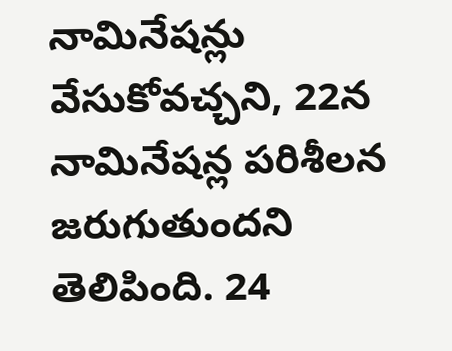నామినేషన్లు వేసుకోవచ్చని, 22న నామినేషన్ల పరిశీలన జరుగుతుందని తెలిపింది. 24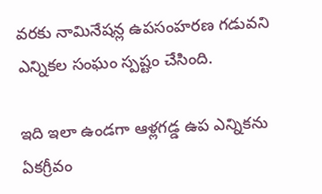వరకు నామినేషన్ల ఉపసంహరణ గడువని ఎన్నికల సంఘం స్పష్టం చేసింది.

ఇది ఇలా ఉండగా ఆళ్లగడ్డ ఉప ఎన్నికను ఏకగ్రీవం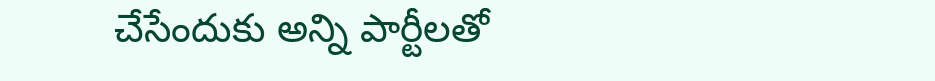చేసేందుకు అన్ని పార్టీలతో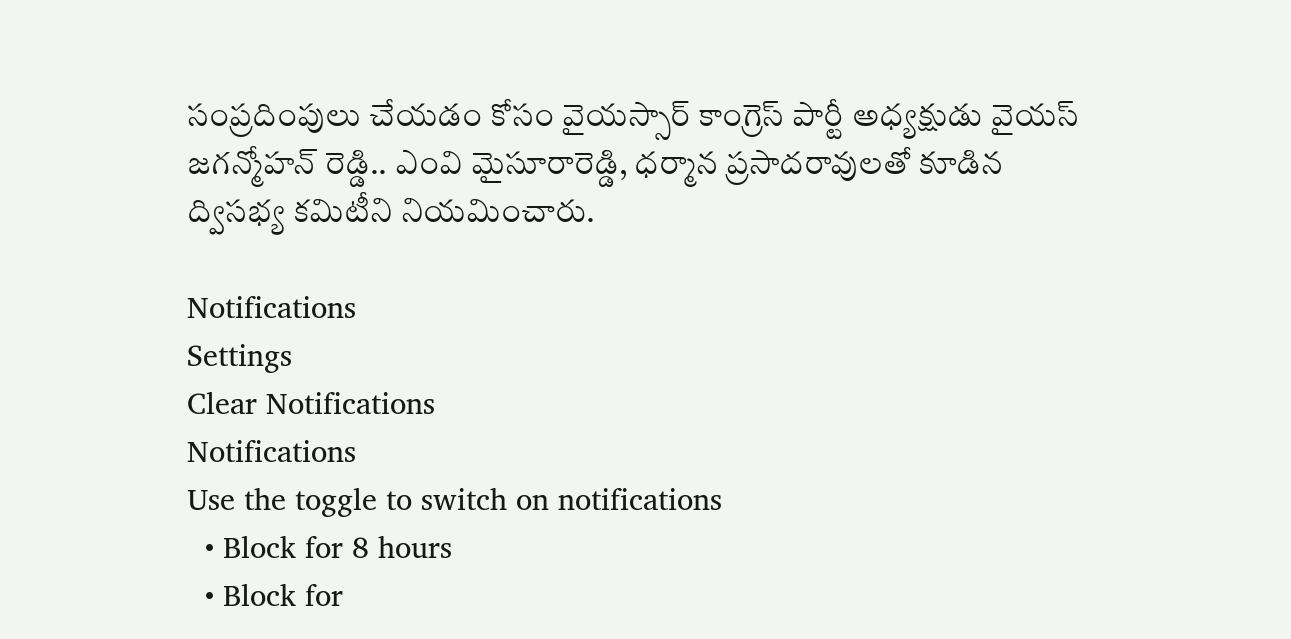సంప్రదింపులు చేయడం కోసం వైయస్సార్ కాంగ్రెస్ పార్టీ అధ్యక్షుడు వైయస్ జగన్మోహన్ రెడ్డి.. ఎంవి మైసూరారెడ్డి, ధర్మాన ప్రసాదరావులతో కూడిన ద్విసభ్య కమిటీని నియమించారు.

Notifications
Settings
Clear Notifications
Notifications
Use the toggle to switch on notifications
  • Block for 8 hours
  • Block for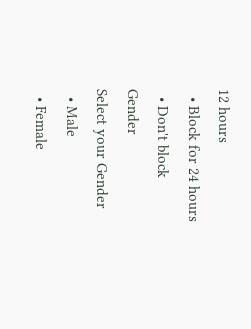12 hours
  • Block for 24 hours
  • Don't block
Gender
Select your Gender
  • Male
  • Female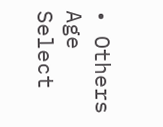• Others
Age
Select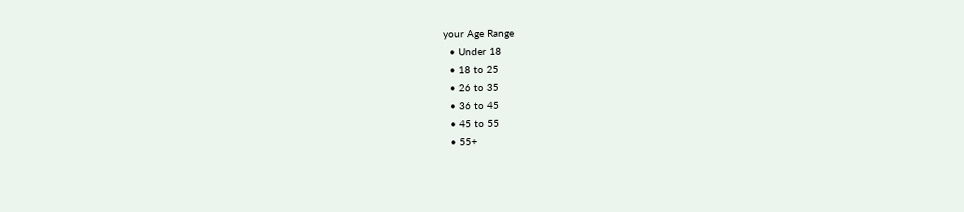your Age Range
  • Under 18
  • 18 to 25
  • 26 to 35
  • 36 to 45
  • 45 to 55
  • 55+